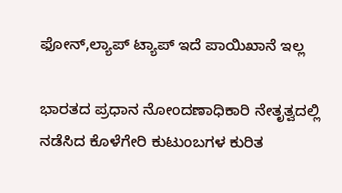ಫೋನ್,ಲ್ಯಾಪ್ ಟ್ಯಾಪ್ ಇದೆ ಪಾಯಿಖಾನೆ ಇಲ್ಲ

ಭಾರತದ ಪ್ರಧಾನ ನೋಂದಣಾಧಿಕಾರಿ ನೇತೃತ್ವದಲ್ಲಿ ನಡೆಸಿದ ಕೊಳೆಗೇರಿ ಕುಟುಂಬಗಳ ಕುರಿತ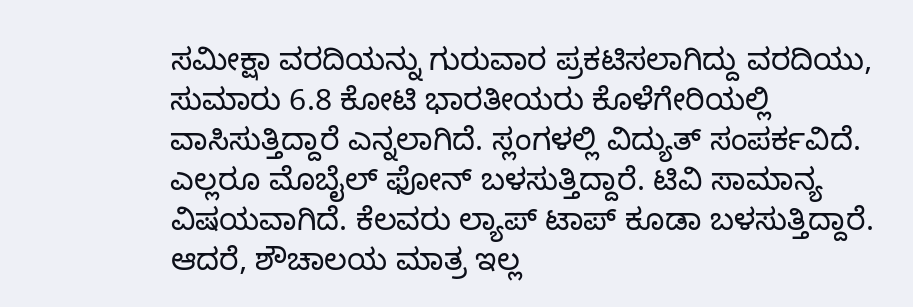ಸಮೀಕ್ಷಾ ವರದಿಯನ್ನು ಗುರುವಾರ ಪ್ರಕಟಿಸಲಾಗಿದ್ದು ವರದಿಯು, ಸುಮಾರು 6.8 ಕೋಟಿ ಭಾರತೀಯರು ಕೊಳೆಗೇರಿಯಲ್ಲಿ ವಾಸಿಸುತ್ತಿದ್ದಾರೆ ಎನ್ನಲಾಗಿದೆ. ಸ್ಲಂಗಳಲ್ಲಿ ವಿದ್ಯುತ್ ಸಂಪರ್ಕವಿದೆ. ಎಲ್ಲರೂ ಮೊಬೈಲ್ ಫೋನ್ ಬಳಸುತ್ತಿದ್ದಾರೆ. ಟಿವಿ ಸಾಮಾನ್ಯ ವಿಷಯವಾಗಿದೆ. ಕೆಲವರು ಲ್ಯಾಪ್ ಟಾಪ್ ಕೂಡಾ ಬಳಸುತ್ತಿದ್ದಾರೆ. ಆದರೆ, ಶೌಚಾಲಯ ಮಾತ್ರ ಇಲ್ಲ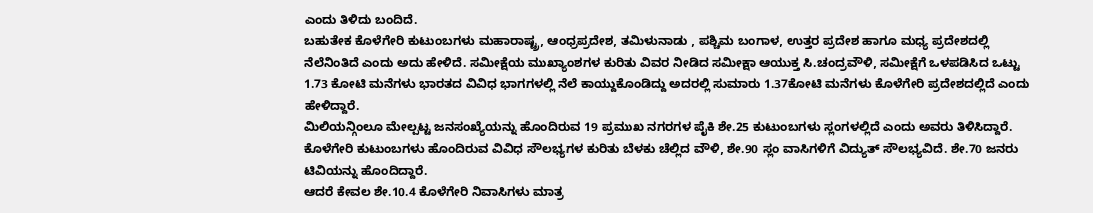ಎಂದು ತಿಳಿದು ಬಂದಿದೆ.
ಬಹುತೇಕ ಕೊಳೆಗೇರಿ ಕುಟುಂಬಗಳು ಮಹಾರಾಷ್ಟ್ರ, ಆಂಧ್ರಪ್ರದೇಶ, ತಮಿಳುನಾಡು , ಪಶ್ಚಿಮ ಬಂಗಾಳ, ಉತ್ತರ ಪ್ರದೇಶ ಹಾಗೂ ಮಧ್ಯ ಪ್ರದೇಶದಲ್ಲಿ ನೆಲೆನಿಂತಿದೆ ಎಂದು ಅದು ಹೇಳಿದೆ. ಸಮೀಕ್ಷೆಯ ಮುಖ್ಯಾಂಶಗಳ ಕುರಿತು ವಿವರ ನೀಡಿದ ಸಮೀಕ್ಷಾ ಆಯುಕ್ತ ಸಿ.ಚಂದ್ರವೌಳಿ, ಸಮೀಕ್ಷೆಗೆ ಒಳಪಡಿಸಿದ ಒಟ್ಟು 1.73 ಕೋಟಿ ಮನೆಗಳು ಭಾರತದ ವಿವಿಧ ಭಾಗಗಳಲ್ಲಿ ನೆಲೆ ಕಾಯ್ದುಕೊಂಡಿದ್ದು ಅದರಲ್ಲಿ ಸುಮಾರು 1.37ಕೋಟಿ ಮನೆಗಳು ಕೊಳೆಗೇರಿ ಪ್ರದೇಶದಲ್ಲಿದೆ ಎಂದು ಹೇಳಿದ್ದಾರೆ.
ಮಿಲಿಯನ್ಗಿಂಲೂ ಮೇಲ್ಪಟ್ಟ ಜನಸಂಖ್ಯೆಯನ್ನು ಹೊಂದಿರುವ 19 ಪ್ರಮುಖ ನಗರಗಳ ಪೈಕಿ ಶೇ.25 ಕುಟುಂಬಗಳು ಸ್ಲಂಗಳಲ್ಲಿದೆ ಎಂದು ಅವರು ತಿಳಿಸಿದ್ದಾರೆ. ಕೊಳೆಗೇರಿ ಕುಟುಂಬಗಳು ಹೊಂದಿರುವ ವಿವಿಧ ಸೌಲಭ್ಯಗಳ ಕುರಿತು ಬೆಳಕು ಚೆಲ್ಲಿದ ವೌಳಿ, ಶೇ.90 ಸ್ಲಂ ವಾಸಿಗಳಿಗೆ ವಿದ್ಯುತ್ ಸೌಲಭ್ಯವಿದೆ. ಶೇ.70 ಜನರು ಟಿವಿಯನ್ನು ಹೊಂದಿದ್ದಾರೆ.
ಆದರೆ ಕೇವಲ ಶೇ.10.4 ಕೊಳೆಗೇರಿ ನಿವಾಸಿಗಳು ಮಾತ್ರ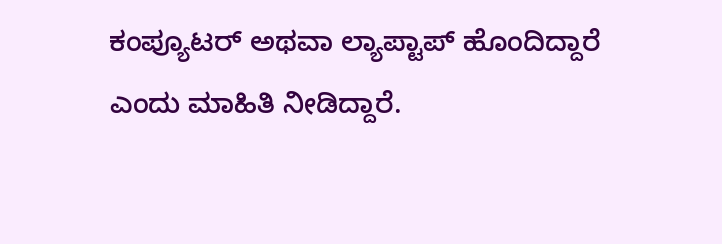ಕಂಪ್ಯೂಟರ್ ಅಥವಾ ಲ್ಯಾಪ್ಟಾಪ್ ಹೊಂದಿದ್ದಾರೆ ಎಂದು ಮಾಹಿತಿ ನೀಡಿದ್ದಾರೆ.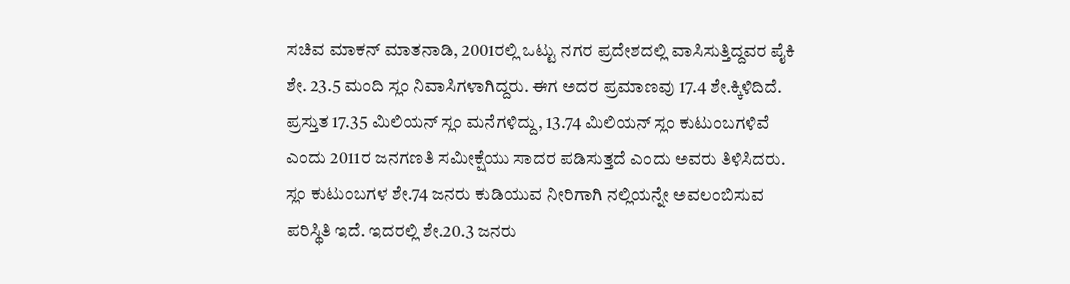ಸಚಿವ ಮಾಕನ್ ಮಾತನಾಡಿ, 2001ರಲ್ಲಿ ಒಟ್ಟು ನಗರ ಪ್ರದೇಶದಲ್ಲಿ ವಾಸಿಸುತ್ತಿದ್ದವರ ಪೈಕಿ ಶೇ. 23.5 ಮಂದಿ ಸ್ಲಂ ನಿವಾಸಿಗಳಾಗಿದ್ದರು. ಈಗ ಅದರ ಪ್ರಮಾಣವು 17.4 ಶೇ.ಕ್ಕಿಳಿದಿದೆ. ಪ್ರಸ್ತುತ 17.35 ಮಿಲಿಯನ್ ಸ್ಲಂ ಮನೆಗಳಿದ್ದು, 13.74 ಮಿಲಿಯನ್ ಸ್ಲಂ ಕುಟುಂಬಗಳಿವೆ ಎಂದು 2011ರ ಜನಗಣತಿ ಸಮೀಕ್ಷೆಯು ಸಾದರ ಪಡಿಸುತ್ತದೆ ಎಂದು ಅವರು ತಿಳಿಸಿದರು.
ಸ್ಲಂ ಕುಟುಂಬಗಳ ಶೇ.74 ಜನರು ಕುಡಿಯುವ ನೀರಿಗಾಗಿ ನಲ್ಲಿಯನ್ನೇ ಅವಲಂಬಿಸುವ ಪರಿಸ್ಥಿತಿ ಇದೆ. ಇದರಲ್ಲಿ ಶೇ.20.3 ಜನರು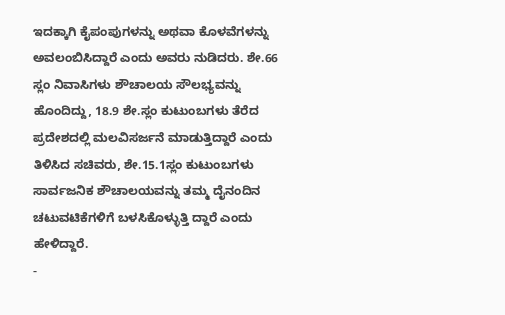ಇದಕ್ಕಾಗಿ ಕೈಪಂಪುಗಳನ್ನು ಅಥವಾ ಕೊಳವೆಗಳನ್ನು ಅವಲಂಬಿಸಿದ್ದಾರೆ ಎಂದು ಅವರು ನುಡಿದರು. ಶೇ.66 ಸ್ಲಂ ನಿವಾಸಿಗಳು ಶೌಚಾಲಯ ಸೌಲಭ್ಯವನ್ನು ಹೊಂದಿದ್ದು, 18.9 ಶೇ.ಸ್ಲಂ ಕುಟುಂಬಗಳು ತೆರೆದ ಪ್ರದೇಶದಲ್ಲಿ ಮಲವಿಸರ್ಜನೆ ಮಾಡುತ್ತಿದ್ದಾರೆ ಎಂದು ತಿಳಿಸಿದ ಸಚಿವರು, ಶೇ.15.1ಸ್ಲಂ ಕುಟುಂಬಗಳು ಸಾರ್ವಜನಿಕ ಶೌಚಾಲಯವನ್ನು ತಮ್ಮ ದೈನಂದಿನ ಚಟುವಟಿಕೆಗಳಿಗೆ ಬಳಸಿಕೊಳ್ಳುತ್ತಿ ದ್ದಾರೆ ಎಂದು ಹೇಳಿದ್ದಾರೆ.
-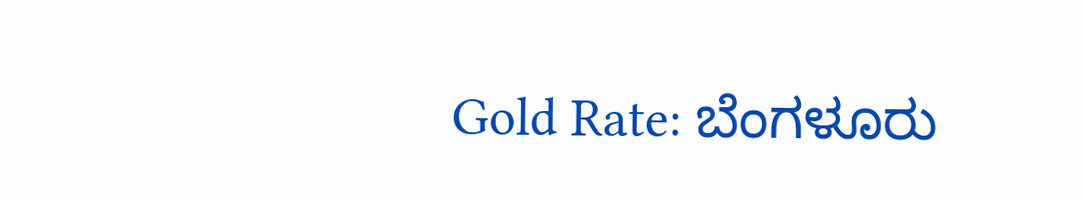Gold Rate: ಬೆಂಗಳೂರು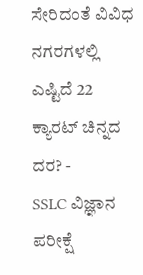ಸೇರಿದಂತೆ ವಿವಿಧ ನಗರಗಳಲ್ಲಿ ಎಷ್ಟಿದೆ 22 ಕ್ಯಾರಟ್ ಚಿನ್ನದ ದರ? -
SSLC ವಿಜ್ಞಾನ ಪರೀಕ್ಷೆ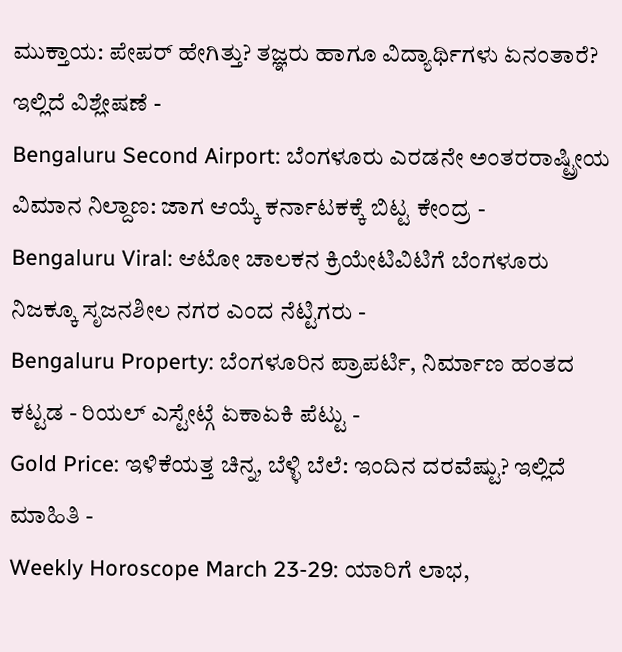ಮುಕ್ತಾಯ: ಪೇಪರ್ ಹೇಗಿತ್ತು? ತಜ್ಞರು ಹಾಗೂ ವಿದ್ಯಾರ್ಥಿಗಳು ಏನಂತಾರೆ? ಇಲ್ಲಿದೆ ವಿಶ್ಲೇಷಣೆ -
Bengaluru Second Airport: ಬೆಂಗಳೂರು ಎರಡನೇ ಅಂತರರಾಷ್ಟ್ರೀಯ ವಿಮಾನ ನಿಲ್ದಾಣ: ಜಾಗ ಆಯ್ಕೆ ಕರ್ನಾಟಕಕ್ಕೆ ಬಿಟ್ಟ ಕೇಂದ್ರ -
Bengaluru Viral: ಆಟೋ ಚಾಲಕನ ಕ್ರಿಯೇಟಿವಿಟಿಗೆ ಬೆಂಗಳೂರು ನಿಜಕ್ಕೂ ಸೃಜನಶೀಲ ನಗರ ಎಂದ ನೆಟ್ಟಿಗರು -
Bengaluru Property: ಬೆಂಗಳೂರಿನ ಪ್ರಾಪರ್ಟಿ, ನಿರ್ಮಾಣ ಹಂತದ ಕಟ್ಟಡ - ರಿಯಲ್ ಎಸ್ಟೇಟ್ಗೆ ಏಕಾಏಕಿ ಪೆಟ್ಟು -
Gold Price: ಇಳಿಕೆಯತ್ತ ಚಿನ್ನ, ಬೆಳ್ಳಿ ಬೆಲೆ: ಇಂದಿನ ದರವೆಷ್ಟು? ಇಲ್ಲಿದೆ ಮಾಹಿತಿ -
Weekly Horoscope March 23-29: ಯಾರಿಗೆ ಲಾಭ,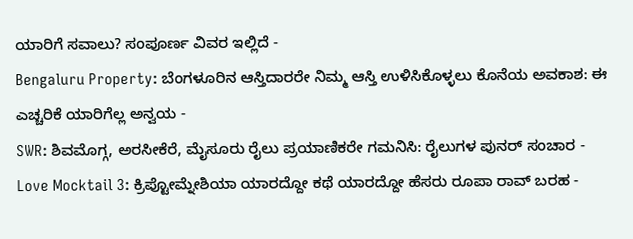ಯಾರಿಗೆ ಸವಾಲು? ಸಂಪೂರ್ಣ ವಿವರ ಇಲ್ಲಿದೆ -
Bengaluru Property: ಬೆಂಗಳೂರಿನ ಆಸ್ತಿದಾರರೇ ನಿಮ್ಮ ಆಸ್ತಿ ಉಳಿಸಿಕೊಳ್ಳಲು ಕೊನೆಯ ಅವಕಾಶ: ಈ ಎಚ್ಚರಿಕೆ ಯಾರಿಗೆಲ್ಲ ಅನ್ವಯ -
SWR: ಶಿವಮೊಗ್ಗ, ಅರಸೀಕೆರೆ, ಮೈಸೂರು ರೈಲು ಪ್ರಯಾಣಿಕರೇ ಗಮನಿಸಿ: ರೈಲುಗಳ ಪುನರ್ ಸಂಚಾರ -
Love Mocktail 3: ಕ್ರಿಪ್ಟೋಮ್ನೇಶಿಯಾ ಯಾರದ್ದೋ ಕಥೆ ಯಾರದ್ದೋ ಹೆಸರು ರೂಪಾ ರಾವ್ ಬರಹ -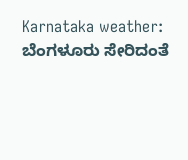Karnataka weather: ಬೆಂಗಳೂರು ಸೇರಿದಂತೆ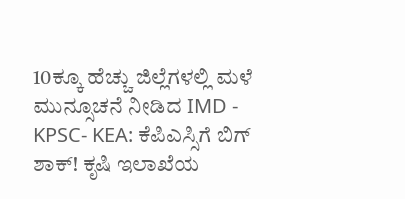10ಕ್ಕೂ ಹೆಚ್ಚು ಜಿಲ್ಲೆಗಳಲ್ಲಿ ಮಳೆ ಮುನ್ಸೂಚನೆ ನೀಡಿದ IMD -
KPSC- KEA: ಕೆಪಿಎಸ್ಸಿಗೆ ಬಿಗ್ ಶಾಕ್! ಕೃಷಿ ಇಲಾಖೆಯ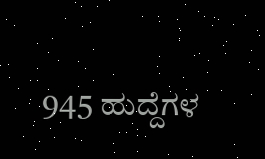945 ಹುದ್ದೆಗಳ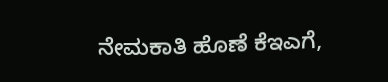ನೇಮಕಾತಿ ಹೊಣೆ ಕೆಇಎಗೆ,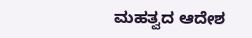ಮಹತ್ವದ ಆದೇಶ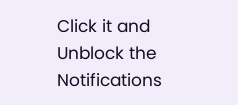Click it and Unblock the Notifications